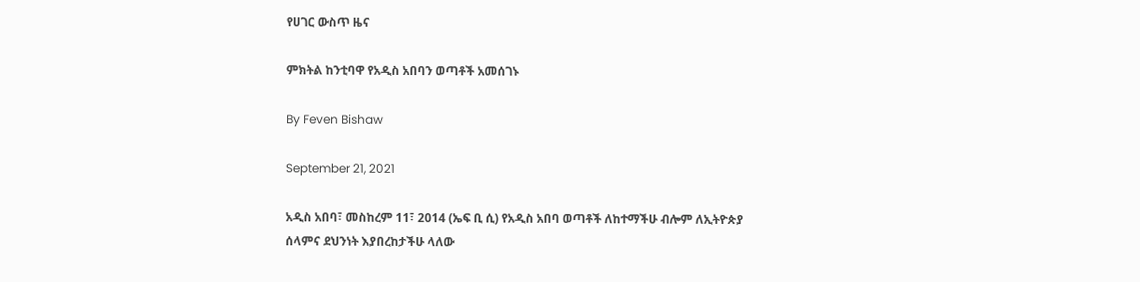የሀገር ውስጥ ዜና

ምክትል ከንቲባዋ የአዲስ አበባን ወጣቶች አመሰገኑ

By Feven Bishaw

September 21, 2021

አዲስ አበባ፣ መስከረም 11፣ 2014 (ኤፍ ቢ ሲ) የአዲስ አበባ ወጣቶች ለከተማችሁ ብሎም ለኢትዮጵያ ሰላምና ደህንነት እያበረከታችሁ ላለው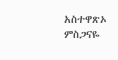አስተዋጽኦ ምስጋናዬ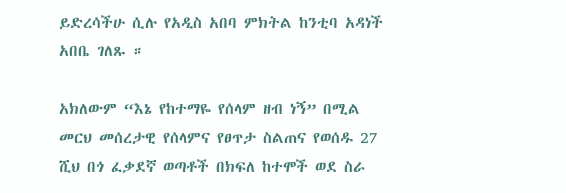ይድረሳችሁ ሲሉ የአዲስ አበባ ምክትል ከንቲባ አዳነች አበቤ ገለጹ ።

አክለውም “እኔ የከተማዬ የሰላም ዘብ ነኝ” በሚል መርህ መሰረታዊ የሰላምና የፀጥታ ስልጠና የወሰዱ 27 ሺህ በጎ ፈቃደኛ ወጣቶች በክፍለ ከተሞች ወደ ስራ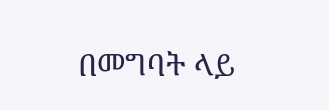በመግባት ላይ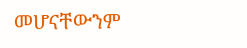መሆናቸውንም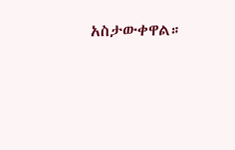አስታውቀዋል።